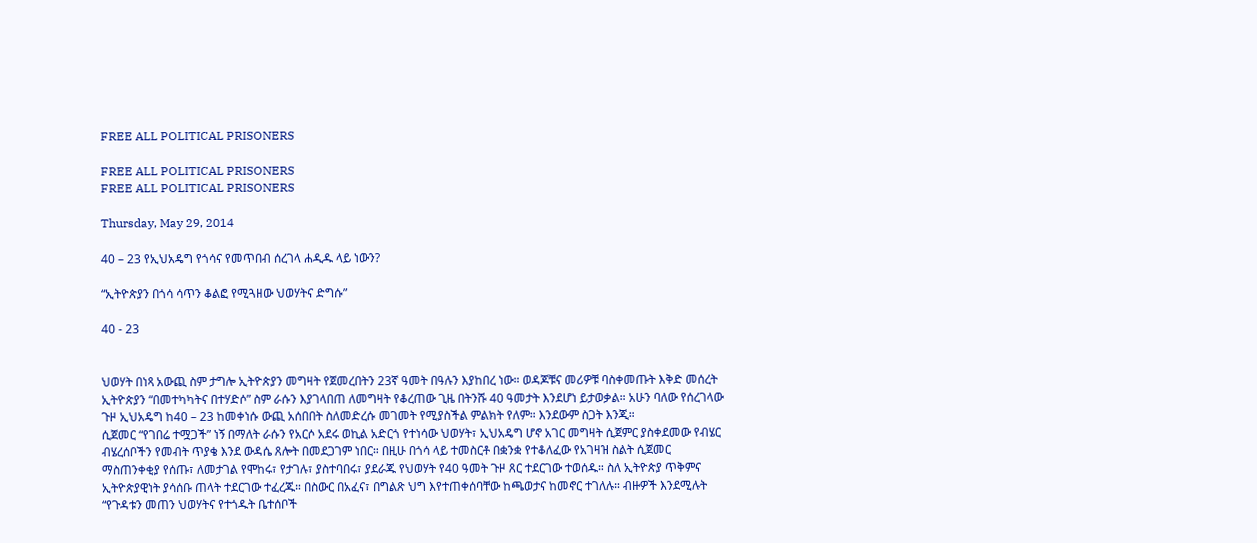FREE ALL POLITICAL PRISONERS

FREE ALL POLITICAL PRISONERS
FREE ALL POLITICAL PRISONERS

Thursday, May 29, 2014

40 – 23 የኢህአዴግ የጎሳና የመጥበብ ሰረገላ ሐዲዱ ላይ ነውን?

“ኢትዮጵያን በጎሳ ሳጥን ቆልፎ የሚጓዘው ህወሃትና ድግሱ”

40 - 23


ህወሃት በነጻ አውጪ ስም ታግሎ ኢትዮጵያን መግዛት የጀመረበትን 23ኛ ዓመት በዓሉን እያከበረ ነው። ወዳጆቹና መሪዎቹ ባስቀመጡት እቅድ መሰረት ኢትዮጵያን “በመተካካትና በተሃድሶ” ስም ራሱን እያገላበጠ ለመግዛት የቆረጠው ጊዜ በትንሹ 40 ዓመታት እንደሆነ ይታወቃል። አሁን ባለው የሰረገላው ጉዞ ኢህአዴግ ከ40 – 23 ከመቀነሱ ውጪ አሰበበት ስለመድረሱ መገመት የሚያስችል ምልክት የለም። እንደውም ስጋት እንጂ።
ሲጀመር “የገበሬ ተሟጋች” ነኝ በማለት ራሱን የአርሶ አደሩ ወኪል አድርጎ የተነሳው ህወሃት፣ ኢህአዴግ ሆኖ አገር መግዛት ሲጀምር ያስቀደመው የብሄር ብሄረሰቦችን የመብት ጥያቄ እንደ ውዳሴ ጸሎት በመደጋገም ነበር። በዚሁ በጎሳ ላይ ተመስርቶ በቋንቋ የተቆለፈው የአገዛዝ ስልት ሲጀመር ማስጠንቀቂያ የሰጡ፣ ለመታገል የሞከሩ፣ የታገሉ፣ ያስተባበሩ፣ ያደራጁ የህወሃት የ40 ዓመት ጉዞ ጸር ተደርገው ተወሰዱ። ስለ ኢትዮጵያ ጥቅምና ኢትዮጵያዊነት ያሳሰቡ ጠላት ተደርገው ተፈረጁ። በስውር በአፈና፣ በግልጽ ህግ እየተጠቀሰባቸው ከጫወታና ከመኖር ተገለሉ። ብዙዎች እንደሚሉት “የጉዳቱን መጠን ህወሃትና የተጎዱት ቤተሰቦች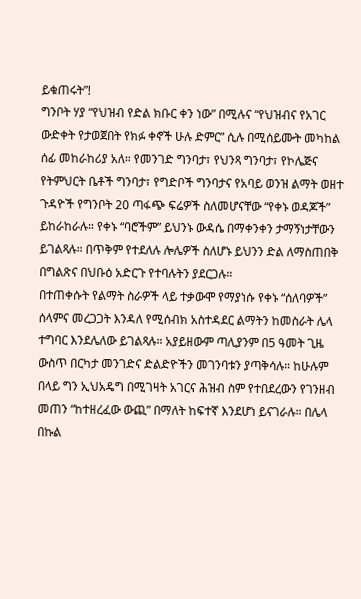ይቁጠሩት”!
ግንቦት ሃያ “የህዝብ የድል ክቡር ቀን ነው” በሚሉና “የህዝብና የአገር ውድቀት የታወጀበት የክፉ ቀኖች ሁሉ ድምር” ሲሉ በሚሰይሙት መካከል ሰፊ መከራከሪያ አለ። የመንገድ ግንባታ፣ የህንጻ ግንባታ፣ የኮሌጅና የትምህርት ቤቶች ግንባታ፣ የግድቦች ግንባታና የአባይ ወንዝ ልማት ወዘተ ጉዳዮች የግንቦት 20 ጣፋጭ ፍሬዎች ስለመሆናቸው “የቀኑ ወዳጆች” ይከራከራሉ። የቀኑ “ባሮችም” ይህንኑ ውዳሴ በማቀንቀን ታማኝነታቸውን ይገልጻሉ። በጥቅም የተደለሉ ሎሌዎች ስለሆኑ ይህንን ድል ለማስጠበቅ በግልጽና በህቡዕ አድርጉ የተባሉትን ያደርጋሉ።
በተጠቀሱት የልማት ስራዎች ላይ ተቃውሞ የማያነሱ የቀኑ “ሰለባዎች” ሰላምና መረጋጋት እንዳለ የሚሰብክ አስተዳደር ልማትን ከመስራት ሌላ ተግባር እንደሌለው ይገልጻሉ። አያይዘውም ጣሊያንም በ5 ዓመት ጊዜ ውስጥ በርካታ መንገድና ድልድዮችን መገንባቱን ያጣቅሳሉ። ከሁሉም በላይ ግን ኢህአዴግ በሚገዛት አገርና ሕዝብ ስም የተበደረውን የገንዘብ መጠን “ከተዘረፈው ውጪ” በማለት ከፍተኛ እንደሆነ ይናገራሉ። በሌላ በኩል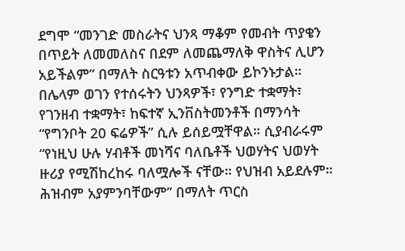ደግሞ “መንገድ መስራትና ህንጻ ማቆም የመብት ጥያቄን በጥይት ለመመለስና በደም ለመጨማለቅ ዋስትና ሊሆን አይችልም” በማለት ስርዓቱን አጥብቀው ይኮንኑታል።
በሌላም ወገን የተሰሩትን ህንጻዎች፣ የንግድ ተቋማት፣ የገንዘብ ተቋማት፣ ከፍተኛ ኢንቨስትመንቶች በማንሳት “የግንቦት 20 ፍሬዎች” ሲሉ ይሰይሟቸዋል። ሲያብራሩም “የነዚህ ሁሉ ሃብቶች መነሻና ባለቤቶች ህወሃትና ህወሃት ዙሪያ የሚሽከረከሩ ባለሟሎች ናቸው። የህዝብ አይደሉም። ሕዝብም አያምንባቸውም” በማለት ጥርስ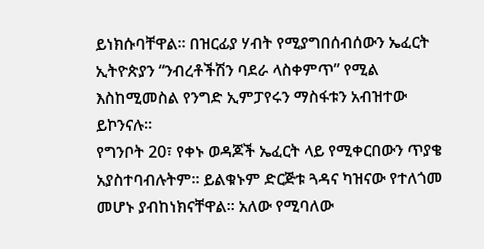ይነክሱባቸዋል። በዝርፊያ ሃብት የሚያግበሰብሰውን ኤፈርት ኢትዮጵያን “ንብረቶችሽን ባደራ ላስቀምጥ” የሚል እስከሚመስል የንግድ ኢምፓየሩን ማስፋቱን አብዝተው ይኮንናሉ።
የግንቦት 20፣ የቀኑ ወዳጆች ኤፈርት ላይ የሚቀርበውን ጥያቄ አያስተባብሉትም። ይልቁኑም ድርጅቱ ጓዳና ካዝናው የተለጎመ መሆኑ ያብከነክናቸዋል። አለው የሚባለው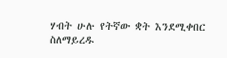ሃብት ሁሉ የትኛው ቋት እንደሚቀበር ስለማይረዱ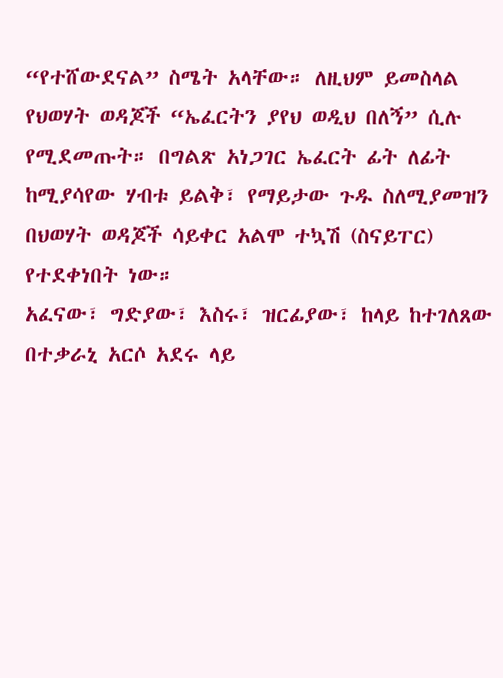“የተሸውደናል” ስሜት አላቸው። ለዚህም ይመስላል የህወሃት ወዳጆች “ኤፈርትን ያየህ ወዲህ በለኝ” ሲሉ የሚደመጡት። በግልጽ አነጋገር ኤፈርት ፊት ለፊት ከሚያሳየው ሃብቱ ይልቅ፣ የማይታው ጉዱ ስለሚያመዝን በህወሃት ወዳጆች ሳይቀር አልሞ ተኳሽ (ስናይፐር) የተደቀነበት ነው።
አፈናው፣ ግድያው፣ እስሩ፣ ዝርፊያው፣ ከላይ ከተገለጸው በተቃራኒ አርሶ አደሩ ላይ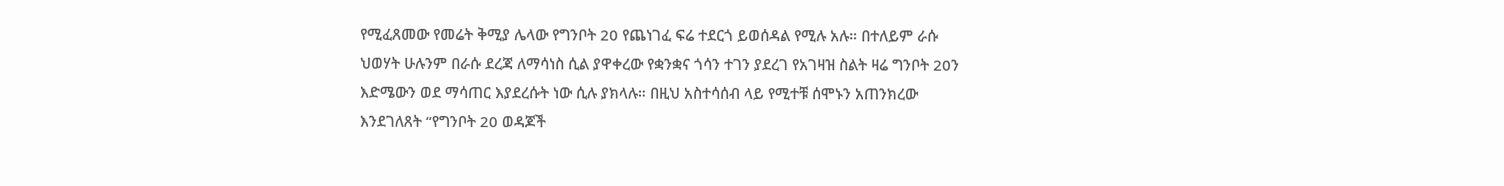የሚፈጸመው የመሬት ቅሚያ ሌላው የግንቦት 20 የጨነገፈ ፍሬ ተደርጎ ይወሰዳል የሚሉ አሉ። በተለይም ራሱ ህወሃት ሁሉንም በራሱ ደረጃ ለማሳነስ ሲል ያዋቀረው የቋንቋና ጎሳን ተገን ያደረገ የአገዛዝ ስልት ዛሬ ግንቦት 20ን እድሜውን ወደ ማሳጠር እያደረሱት ነው ሲሉ ያክላሉ። በዚህ አስተሳሰብ ላይ የሚተቹ ሰሞኑን አጠንክረው እንደገለጸት “የግንቦት 20 ወዳጆች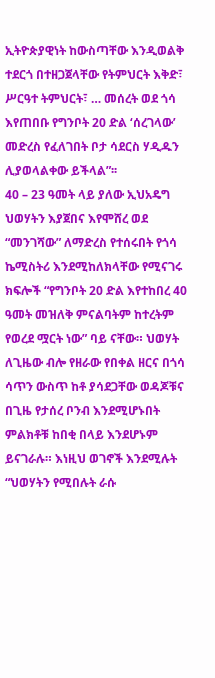ኢትዮጵያዊነት ከውስጣቸው እንዲወልቅ ተደርጎ በተዘጋጀላቸው የትምህርት እቅድ፣ ሥርዓተ ትምህርት፣ … መሰረት ወደ ጎሳ እየጠበቡ የግንቦት 20 ድል ‘ሰረገላው’ መድረስ የፈለገበት ቦታ ሳደርስ ሃዲዱን ሊያወላልቀው ይችላል”፡፡
40 – 23 ዓመት ላይ ያለው ኢህአዴግ ህወሃትን እያጀበና እየሞሸረ ወደ “መንገሻው” ለማድረስ የተሰሩበት የጎሳ ኬሚስትሪ እንደሚከለክላቸው የሚናገሩ ክፍሎች “የግንቦት 20 ድል እየተከበረ 40 ዓመት መዝለቅ ምናልባትም ከተረትም የወረደ ሟርት ነው” ባይ ናቸው። ህወሃት ለጊዜው ብሎ የዘራው የበቀል ዘርና በጎሳ ሳጥን ውስጥ ከቶ ያሳደጋቸው ወዳጆቹና በጊዜ የታሰረ ቦንብ እንደሚሆኑበት ምልክቶቹ ከበቂ በላይ እንደሆኑም ይናገራሉ። እነዚህ ወገኖች እንደሚሉት “ህወሃትን የሚበሉት ራሱ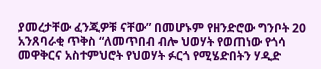ያመረታቸው ፈንጂዎቹ ናቸው” በመሆኑም የዘንድሮው ግንቦት 20 አንጸባራቂ ጥቅስ “ለመጥበብ ብሎ ህወሃት የወጠነው የጎሳ መዋቅርና አስተምህሮት የህወሃት ፉርጎ የሚሄድበትን ሃዲድ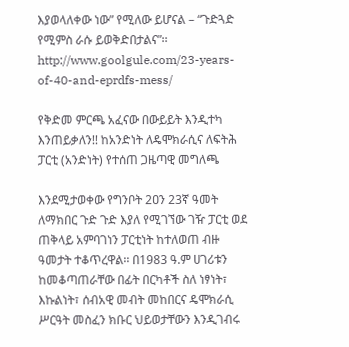እያወላለቀው ነው” የሚለው ይሆናል – “ጉድጓድ የሚምስ ራሱ ይወቅድበታልና”፡፡
http://www.goolgule.com/23-years-of-40-and-eprdfs-mess/

የቅድመ ምርጫ አፈናው በውይይት እንዲተካ እንጠይቃለን!! ከአንድነት ለዴሞክራሲና ለፍትሕ ፓርቲ (አንድነት) የተሰጠ ጋዜጣዊ መግለጫ

እንደሚታወቀው የግንቦት 2ዐን 23ኛ ዓመት ለማክበር ጉድ ጉድ እያለ የሚገኘው ገዥ ፓርቲ ወደ ጠቅላይ አምባገነን ፓርቲነት ከተለወጠ ብዙ ዓመታት ተቆጥረዋል፡፡ በ1983 ዓ.ም ሀገሪቱን ከመቆጣጠራቸው በፊት በርካቶች ስለ ነፃነት፣ እኩልነት፣ ሰብአዊ መብት መከበርና ዴሞክራሲ ሥርዓት መስፈን ክቡር ህይወታቸውን እንዲገብሩ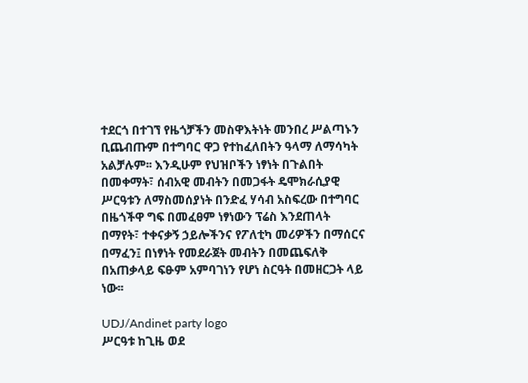ተደርጎ በተገኘ የዜጎቻችን መስዋእትነት መንበረ ሥልጣኑን ቢጨብጡም በተግባር ዋጋ የተከፈለበትን ዓላማ ለማሳካት አልቻሉም፡፡ እንዲሁም የህዝቦችን ነፃነት በጉልበት በመቀማት፣ ሰብአዊ መብትን በመጋፋት ዴሞክራሲያዊ ሥርዓቱን ለማስመሰያነት በንድፈ ሃሳብ አስፍረው በተግባር በዜጎችዋ ግፍ በመፈፀም ነፃነውን ፕሬስ እንደጠላት በማየት፣ ተቀናቃኝ ኃይሎችንና የፖለቲካ መሪዎችን በማሰርና በማፈን፤ በነፃነት የመደራጀት መብትን በመጨፍለቅ በአጠቃላይ ፍፁም አምባገነን የሆነ ስርዓት በመዘርጋት ላይ ነው፡፡

UDJ/Andinet party logo
ሥርዓቱ ከጊዜ ወደ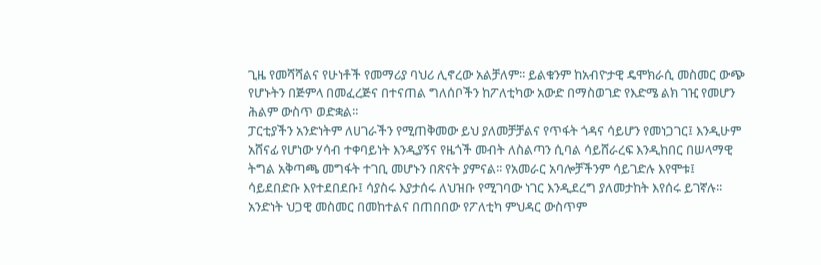ጊዜ የመሻሻልና የሁነቶች የመማሪያ ባህሪ ሊኖረው አልቻለም፡፡ ይልቁንም ከአብዮታዊ ዴሞክራሲ መስመር ውጭ የሆኑትን በጅምላ በመፈረጅና በተናጠል ግለሰቦችን ከፖለቲካው አውድ በማስወገድ የእድሜ ልክ ገዢ የመሆን ሕልም ውስጥ ወድቋል፡፡
ፓርቲያችን አንድነትም ለሀገራችን የሚጠቅመው ይህ ያለመቻቻልና የጥፋት ጎዳና ሳይሆን የመነጋገር፤ እንዲሁም አሸናፊ የሆነው ሃሳብ ተቀባይነት እንዲያኝና የዜጎች መብት ለስልጣን ሲባል ሳይሸራረፍ እንዲከበር በሠላማዊ ትግል አቅጣጫ መግፋት ተገቢ መሆኑን በጽናት ያምናል፡፡ የአመራር አባሎቻችንም ሳይገድሉ እየሞቱ፤ ሳይደበድቡ እየተደበደቡ፤ ሳያስሩ እያታሰሩ ለህዝቡ የሚገባው ነገር እንዲደረግ ያለመታከት እየሰሩ ይገኛሉ፡፡
አንድነት ህጋዊ መስመር በመከተልና በጠበበው የፖለቲካ ምህዳር ውስጥም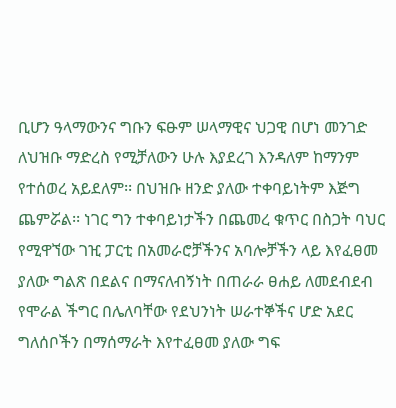ቢሆን ዓላማውንና ግቡን ፍፁም ሠላማዊና ህጋዊ በሆነ መንገድ ለህዝቡ ማድረስ የሚቻለውን ሁሉ እያደረገ እንዳለም ከማንም የተሰወረ አይደለም፡፡ በህዝቡ ዘንድ ያለው ተቀባይነትም እጅግ ጨምሯል፡፡ ነገር ግን ተቀባይነታችን በጨመረ ቁጥር በስጋት ባህር የሚዋኘው ገዢ ፓርቲ በአመራሮቻችንና አባሎቻችን ላይ እየፈፀመ ያለው ግልጽ በደልና በማናለብኝነት በጠራራ ፀሐይ ለመደብደብ የሞራል ችግር በሌለባቸው የደህንነት ሠራተኞችና ሆድ አደር ግለሰቦችን በማሰማራት እየተፈፀመ ያለው ግፍ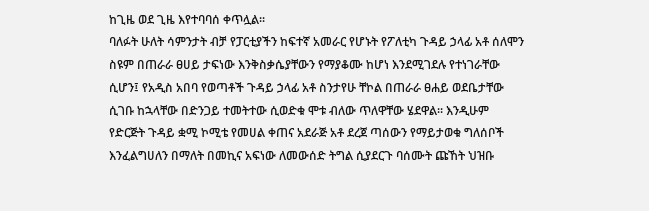ከጊዜ ወደ ጊዜ እየተባባሰ ቀጥሏል፡፡
ባለፉት ሁለት ሳምንታት ብቻ የፓርቲያችን ከፍተኛ አመራር የሆኑት የፖለቲካ ጉዳይ ኃላፊ አቶ ሰለሞን ስዩም በጠራራ ፀሀይ ታፍነው እንቅስቃሴያቸውን የማያቆሙ ከሆነ እንደሚገደሉ የተነገራቸው ሲሆን፤ የአዲስ አበባ የወጣቶች ጉዳይ ኃላፊ አቶ ስንታየሁ ቸኮል በጠራራ ፀሐይ ወደቤታቸው ሲገቡ ከኋላቸው በድንጋይ ተመትተው ሲወድቁ ሞቱ ብለው ጥለዋቸው ሄደዋል፡፡ እንዲሁም የድርጅት ጉዳይ ቋሚ ኮሚቴ የመሀል ቀጠና አደራጅ አቶ ደረጀ ጣሰውን የማይታወቁ ግለሰቦች እንፈልግሀለን በማለት በመኪና አፍነው ለመውሰድ ትግል ሲያደርጉ ባሰሙት ጩኸት ህዝቡ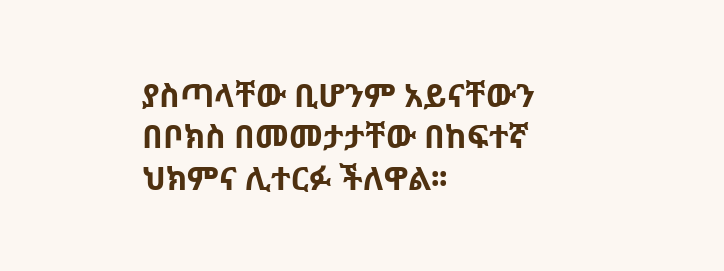ያስጣላቸው ቢሆንም አይናቸውን በቦክስ በመመታታቸው በከፍተኛ ህክምና ሊተርፉ ችለዋል፡፡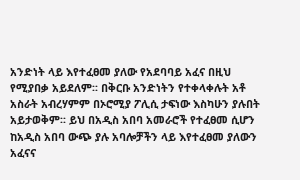አንድነት ላይ እየተፈፀመ ያለው የአደባባይ አፈና በዚህ የሚያበቃ አይደለም፡፡ በቅርቡ አንድነትን የተቀላቀሉት አቶ አስራት አብረሃምም በኦሮሚያ ፖሊሲ ታፍነው እስካሁን ያሉበት አይታወቅም፡፡ ይህ በአዲስ አበባ አመራሮች የተፈፀመ ሲሆን ከአዲስ አበባ ውጭ ያሉ አባሎቻችን ላይ እየተፈፀመ ያለውን አፈናና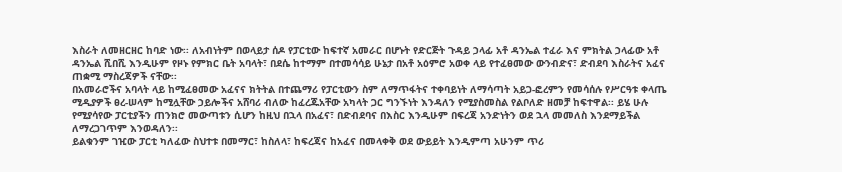እስራት ለመዘርዘር ከባድ ነው፡፡ ለአብነትም በወላይታ ሰዶ የፓርቲው ከፍተኛ አመራር በሆኑት የድርጅት ጉዳይ ኃላፊ አቶ ዳንኤል ተፈራ እና ምክትል ኃላፊው አቶ ዳንኤል ሺበሺ እንዲሁም የዞኑ የምክር ቤት አባላት፣ በደሴ ከተማም በተመሳሳይ ሁኔታ በአቶ አዕምሮ አወቀ ላይ የተፈፀመው ውንብድና፣ ድብደባ እስራትና አፈና ጠቋሚ ማስረጃዎች ናቸው፡፡
በአመራሮችና አባላት ላይ ከሚፈፀመው አፈናና ክትትል በተጨማሪ የፓርቲውን ስም ለማጥፋትና ተቀባይነት ለማሳጣት አይጋ-ፎረምን የመሳሰሉ የሥርዓቱ ቀላጤ ሚዲያዎች ፀረ-ሠላም ከሚሏቸው ኃይሎችና አሸባሪ ብለው ከፈረጁአቸው አካላት ጋር ግንኙነት እንዳለን የሚያስመስል የልቦለድ ዘመቻ ከፍተዋል፡፡ ይሄ ሁሉ የሚያሳየው ፓርቲያችን ጠንክሮ መውጣቱን ሲሆን ከዚህ በኋላ በአፈና፣ በድብደባና በእስር እንዲሁም በፍረጃ አንድነትን ወደ ኋላ መመለስ እንደማይችል ለማረጋገጥም እንወዳለን፡፡
ይልቁንም ገዢው ፓርቲ ካለፈው ስህተቱ በመማር፣ ከስለላ፣ ከፍረጃና ከአፈና በመላቀቅ ወደ ውይይት እንዲምጣ አሁንም ጥሪ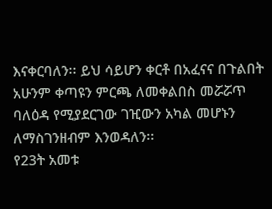እናቀርባለን፡፡ ይህ ሳይሆን ቀርቶ በአፈናና በጉልበት አሁንም ቀጣዩን ምርጫ ለመቀልበስ መሯሯጥ ባለዕዳ የሚያደርገው ገዢውን አካል መሆኑን ለማስገንዘብም እንወዳለን፡፡
የ23ት አመቱ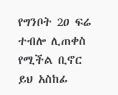የግንቦት 2ዐ ፍሬ ተብሎ ሊጠቀስ የሚችል ቢኖር ይህ አስከፊ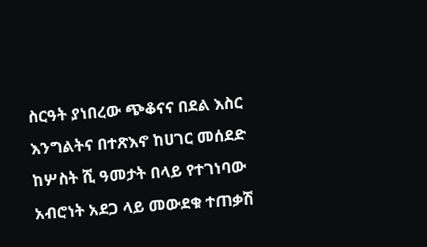ስርዓት ያነበረው ጭቆናና በደል እስር እንግልትና በተጽእኖ ከሀገር መሰደድ ከሦስት ሺ ዓመታት በላይ የተገነባው አብሮነት አደጋ ላይ መውደቁ ተጠቃሽ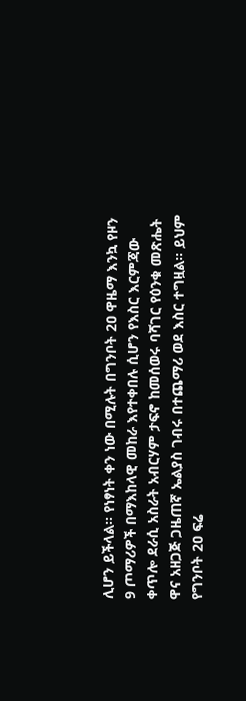ሊሆን ይችላል፡፡ የነፃነት ቀን ነው በሚሉት በግንቦት 2ዐ ዋዜማ እንኳ የዞን 9 ጦማሪዎች በማእከላዊ መከራ እየተቀበሉ ሲሆን የእስር እርምጃው ቀጥሎ ደራሲ አስራት አብርሃም ታፍኖ ከመሰወሩ ባሻገር የዕንቁ መጽሔት ዋና አዘጋጅ ጋዜጠኛ ኤልያስ ገብሩ በተጨማሪ ወደ እስር ተግዟል፡፡ ይህም የግንቦት 2ዐ ፍሬ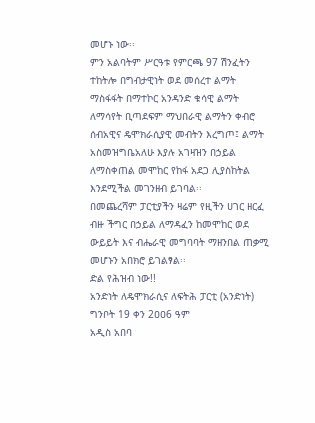መሆኑ ነው፡፡
ምን አልባትም ሥርዓቱ የምርጫ 97 ሽንፈትን ተከትሎ በግብታዊነት ወደ መሰረተ ልማት ማስፋፋት በማተኮር አንዳንድ ቁሳዊ ልማት ለማሳየት ቢጣደፍም ማህበራዊ ልማትን ቀብሮ ሰብአዊና ዴሞክራሲያዊ መብትን እረግጦ፤ ልማት አስመዝግቤአለሁ እያሉ አገዛዝን በኃይል ለማስቀጠል መሞከር የከፋ አደጋ ሊያስከትል እንደሚችል መገንዘብ ይገባል፡፡
በመጨረሻም ፓርቲያችን ዛሬም የዚችን ሀገር ዘርፈ ብዙ ችግር በኃይል ለማዳፈን ከመሞከር ወደ ውይይት እና ብሔራዊ መግባባት ማዘንበል ጠቃሚ መሆኑን አበክሮ ይገልፃል፡፡
ድል የሕዝብ ነው!!
አንድነት ለዴሞክራሲና ለፍትሕ ፓርቲ (አንድነት)
ግንቦት 19 ቀን 2ዐዐ6 ዓም
አዲስ አበባ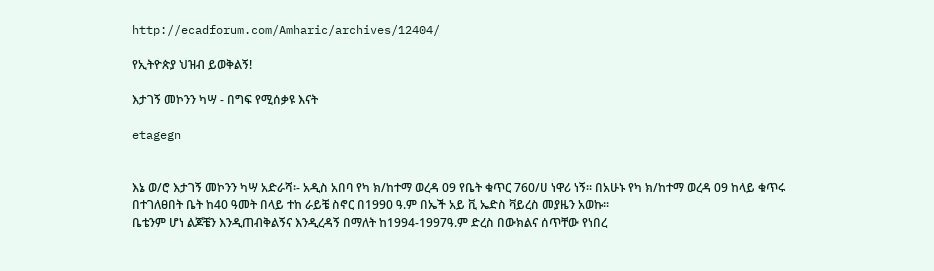http://ecadforum.com/Amharic/archives/12404/

የኢትዮጵያ ህዝብ ይወቅልኝ!

እታገኝ መኮንን ካሣ - በግፍ የሚሰቃዩ እናት

etagegn


እኔ ወ/ሮ እታገኝ መኮንን ካሣ አድራሻ፡- አዲስ አበባ የካ ክ/ከተማ ወረዳ 09 የቤት ቁጥር 760/ሀ ነዋሪ ነኝ፡፡ በአሁኑ የካ ክ/ከተማ ወረዳ 09 ከላይ ቁጥሩ በተገለፀበት ቤት ከ40 ዓመት በላይ ተከ ራይቼ ስኖር በ1990 ዓ.ም በኤች አይ ቪ ኤድስ ቫይረስ መያዜን አወኩ፡፡
ቤቴንም ሆነ ልጆቼን እንዲጠብቅልኝና እንዲረዳኝ በማለት ከ1994-1997ዓ.ም ድረስ በውክልና ሰጥቸው የነበረ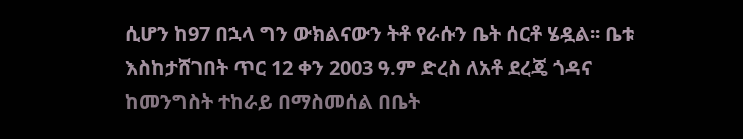ሲሆን ከ97 በኋላ ግን ውክልናውን ትቶ የራሱን ቤት ሰርቶ ሄዷል፡፡ ቤቱ እስከታሸገበት ጥር 12 ቀን 2003 ዓ.ም ድረስ ለአቶ ደረጄ ጎዳና ከመንግስት ተከራይ በማስመሰል በቤት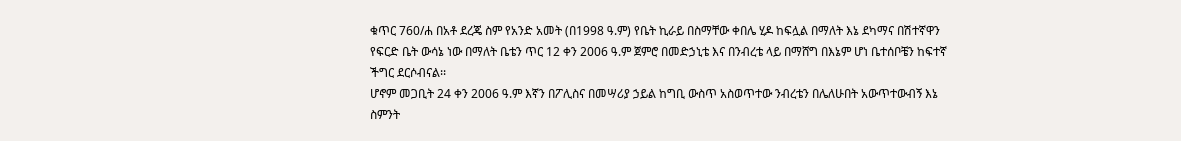ቁጥር 760/ሐ በአቶ ደረጄ ስም የአንድ አመት (በ1998 ዓ.ም) የቤት ኪራይ በስማቸው ቀበሌ ሂዶ ከፍሏል በማለት እኔ ደካማና በሽተኛዋን የፍርድ ቤት ውሳኔ ነው በማለት ቤቴን ጥር 12 ቀን 2006 ዓ.ም ጀምሮ በመድኃኒቴ እና በንብረቴ ላይ በማሸግ በእኔም ሆነ ቤተሰቦቼን ከፍተኛ ችግር ደርሶብናል፡፡
ሆኖም መጋቢት 24 ቀን 2006 ዓ.ም እኛን በፖሊስና በመሣሪያ ኃይል ከግቢ ውስጥ አስወጥተው ንብረቴን በሌለሁበት አውጥተውብኝ እኔ ስምንት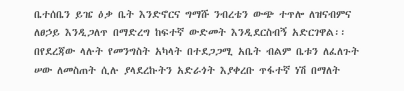ቤተሰቤን ይዤ ዕቃ ቤት እንድኖርና ግማሹ ንብረቴን ውጭ ተጥሎ ለዝናብምና ለፀኃይ እንዲጋለጥ በማድረግ ከፍተኛ ውድመት እንዲደርስብኝ አድርገዋል፡፡
በየደረጃው ላሉት የመንግስት አካላት በተደጋጋሚ አቤት ብልም ቤቱን ለፈለጉት ሠው ለመስጠት ሲሉ ያላደረኩትን አድራጎት እያቀረቡ ጥፋተኛ ነሽ በማለት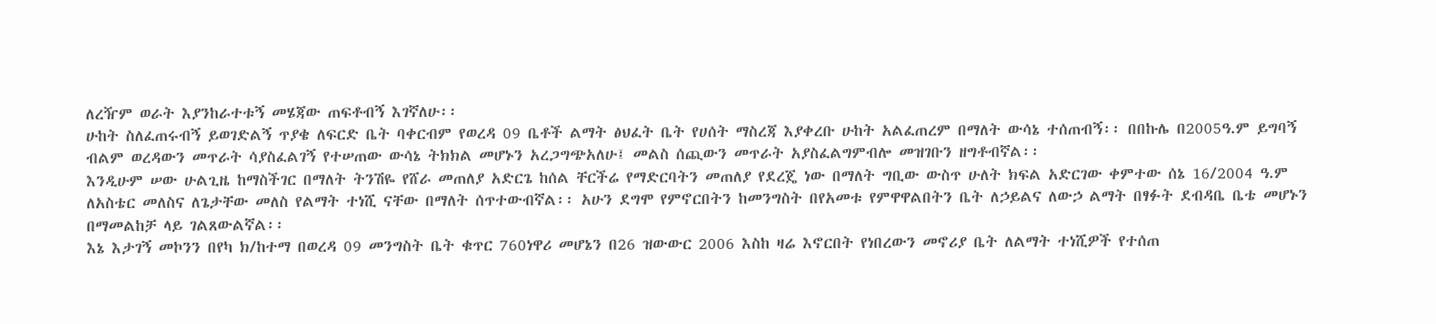ለረዥም ወራት እያንከራተቱኝ መሄጃው ጠፍቶብኝ እገኛለሁ፡፡
ሁከት ስለፈጠሩብኝ ይወገድልኝ ጥያቄ ለፍርድ ቤት ባቀርብም የወረዳ 09 ቤቶች ልማት ፅህፈት ቤት የሀሰት ማስረጃ እያቀረቡ ሁከት አልፈጠረም በማለት ውሳኔ ተሰጠብኝ፡፡ በበኩሌ በ2005ዓ.ም ይግባኝ ብልም ወረዳውን መጥራት ሳያስፈልገኝ የተሠጠው ውሳኔ ትክክል መሆኑን አረጋግጭአለሁ፤ መልስ ሰጪውን መጥራት አያስፈልግምብሎ መዝገቡን ዘግቶብኛል፡፡
እንዲሁም ሠው ሁልጊዜ ከማስችገር በማለት ትንሽዬ የሸራ መጠለያ አድርጌ ከሰል ቸርችሬ የማድርባትን መጠለያ የደረጄ ነው በማለት ግቢው ውስጥ ሁለት ክፍል አድርገው ቀምተው ሰኔ 16/2004 ዓ.ም ለአስቴር መለስና ለጌታቸው መለስ የልማት ተነሺ ናቸው በማለት ሰጥተውብኛል፡፡ አሁን ደግሞ የምኖርበትን ከመንግስት በየአመቱ የምዋዋልበትን ቤት ለኃይልና ለውኃ ልማት በፃፉት ደብዳቤ ቤቴ መሆኑን በማመልከቻ ላይ ገልጸውልኛል፡፡
እኔ እታገኝ መኮንን በየካ ክ/ከተማ በወረዳ 09 መንግስት ቤት ቁጥር 760ነዋሪ መሆኔን በ26 ዝውውር 2006 እስከ ዛሬ እኖርበት የነበረውን መኖሪያ ቤት ለልማት ተነሺዎች የተሰጠ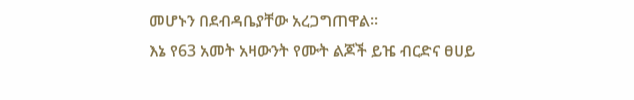መሆኑን በደብዳቤያቸው አረጋግጠዋል፡፡
እኔ የ63 አመት አዛውንት የሙት ልጆች ይዤ ብርድና ፀሀይ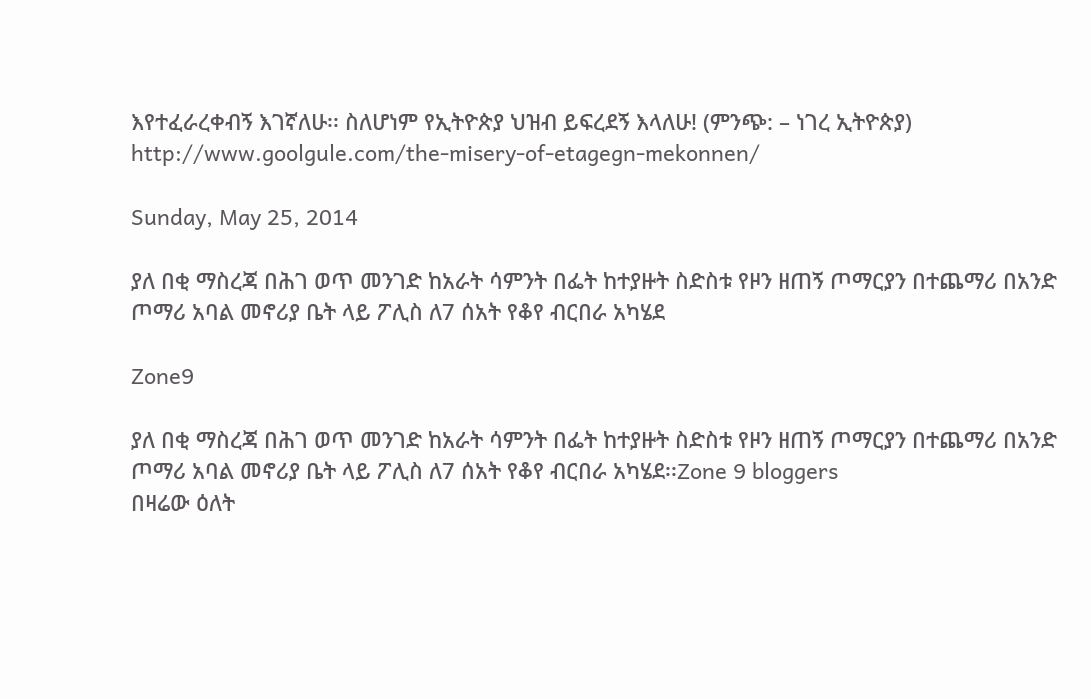እየተፈራረቀብኝ እገኛለሁ፡፡ ስለሆነም የኢትዮጵያ ህዝብ ይፍረደኝ እላለሁ! (ምንጭ: – ነገረ ኢትዮጵያ)
http://www.goolgule.com/the-misery-of-etagegn-mekonnen/

Sunday, May 25, 2014

ያለ በቂ ማስረጃ በሕገ ወጥ መንገድ ከአራት ሳምንት በፌት ከተያዙት ስድስቱ የዞን ዘጠኝ ጦማርያን በተጨማሪ በአንድ ጦማሪ አባል መኖሪያ ቤት ላይ ፖሊስ ለ7 ሰአት የቆየ ብርበራ አካሄደ

Zone9

ያለ በቂ ማስረጃ በሕገ ወጥ መንገድ ከአራት ሳምንት በፌት ከተያዙት ስድስቱ የዞን ዘጠኝ ጦማርያን በተጨማሪ በአንድ ጦማሪ አባል መኖሪያ ቤት ላይ ፖሊስ ለ7 ሰአት የቆየ ብርበራ አካሄደ፡፡Zone 9 bloggers
በዛሬው ዕለት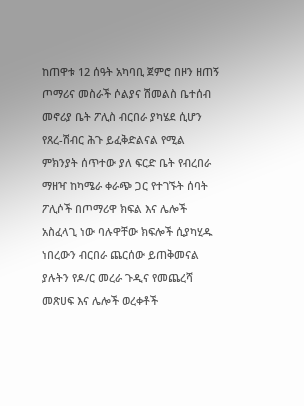ከጠዋቱ 12 ሰዓት አካባቢ ጀምሮ በዞን ዘጠኝ ጦማሪና መስራች ሶልያና ሽመልስ ቤተሰብ መኖሪያ ቤት ፖሊስ ብርበራ ያካሄደ ሲሆን የጸረ-ሽብር ሕጉ ይፈቅድልናል የሚል ምክንያት ሰጥተው ያለ ፍርድ ቤት የብረበራ ማዘዣ ከካሜራ ቀራጭ ጋር የተገኙት ሰባት ፖሊሶች በጦማሪዋ ክፍል እና ሌሎች አስፈላጊ ነው ባሉዋቸው ክፍሎች ሲያካሂዱ ነበረውን ብርበራ ጨርሰው ይጠቅመናል ያሉትን የዶ/ር መረራ ጉዲና የመጨረሻ መጽሀፍ እና ሌሎች ወረቀቶች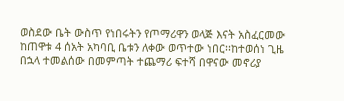ወስደው ቤት ውስጥ የነበሩትን የጦማሪዋን ወላጅ እናት አስፈርመው ከጠዋቱ 4 ሰአት አካባቢ ቤቱን ለቀው ወጥተው ነበር፡፡ከተወሰነ ጊዜ በኋላ ተመልሰው በመምጣት ተጨማሪ ፍተሻ በዋናው መኖሪያ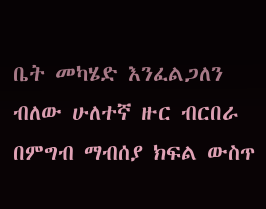ቤት መካሄድ እንፈልጋለን ብለው ሁለተኛ ዙር ብርበራ በምግብ ማብሰያ ክፍል ውስጥ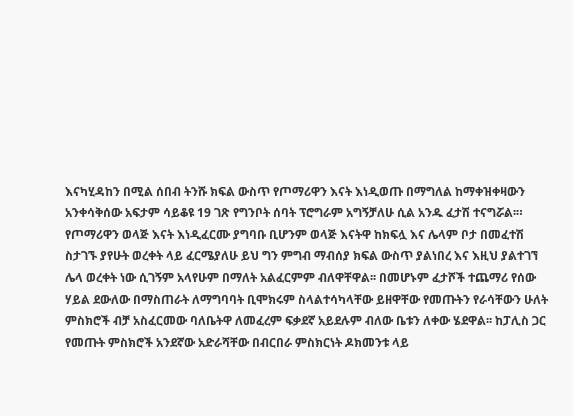እናካሂዳከን በሚል ሰበብ ትንሹ ክፍል ውስጥ የጦማሪዋን እናት እነዲወጡ በማግለል ከማቀዝቀዛውን አንቀሳቅሰው አፍታም ሳይቆዩ 19 ገጽ የግንቦት ሰባት ፕሮግራም አግኝቻለሁ ሲል አንዱ ፈታሽ ተናግሯል፡።
የጦማሪዋን ወላጅ እናት እነዲፈርሙ ያግባቡ ቢሆንም ወላጅ እናትዋ ከክፍሏ እና ሌላም ቦታ በመፈተሽ ስታገኙ ያየሁት ወረቀት ላይ ፈርሜያለሁ ይህ ግን ምግብ ማብሰያ ክፍል ውስጥ ያልነበረ እና እዚህ ያልተገኘ ሌላ ወረቀት ነው ሲገኝም አላየሁም በማለት አልፈርምም ብለዋቸዋል፡፡ በመሆኑም ፈታሾች ተጨማሪ የሰው ሃይል ደውለው በማስጠራት ለማግባባት ቢሞክሩም ስላልተሳካላቸው ይዘዋቸው የመጡትን የራሳቸውን ሁለት ምስክሮች ብቻ አስፈርመው ባለቤትዋ ለመፈረም ፍቃደኛ አይደሉም ብለው ቤቱን ለቀው ሄደዋል፡፡ ከፓሊስ ጋር የመጡት ምስክሮች አንደኛው አድራሻቸው በብርበራ ምስክርነት ዶክመንቱ ላይ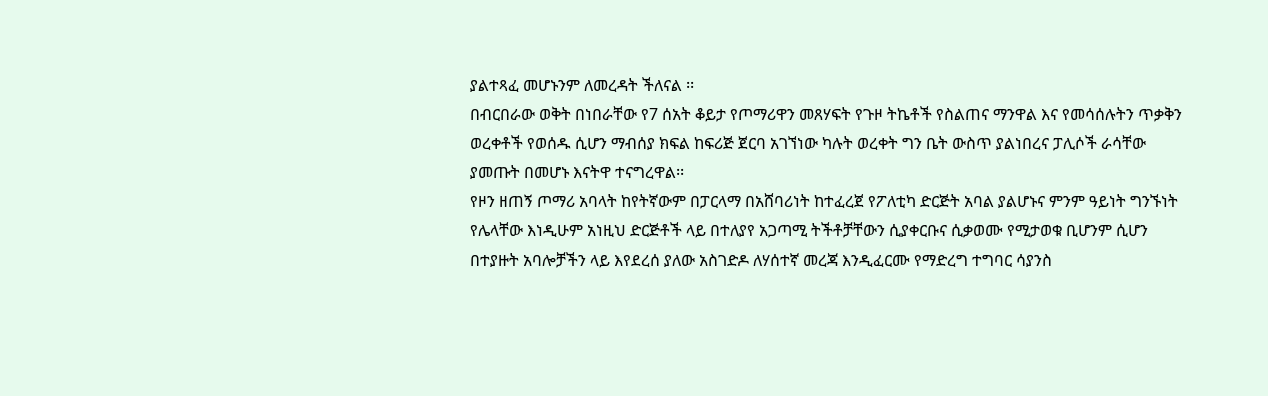ያልተጻፈ መሆኑንም ለመረዳት ችለናል ፡፡
በብርበራው ወቅት በነበራቸው የ7 ሰአት ቆይታ የጦማሪዋን መጸሃፍት የጉዞ ትኬቶች የስልጠና ማንዋል እና የመሳሰሉትን ጥቃቅን ወረቀቶች የወሰዱ ሲሆን ማብሰያ ክፍል ከፍሪጅ ጀርባ አገኘነው ካሉት ወረቀት ግን ቤት ውስጥ ያልነበረና ፓሊሶች ራሳቸው ያመጡት በመሆኑ እናትዋ ተናግረዋል፡፡
የዞን ዘጠኝ ጦማሪ አባላት ከየትኛውም በፓርላማ በአሸባሪነት ከተፈረጀ የፖለቲካ ድርጅት አባል ያልሆኑና ምንም ዓይነት ግንኙነት የሌላቸው እነዲሁም አነዚህ ድርጅቶች ላይ በተለያየ አጋጣሚ ትችቶቻቸውን ሲያቀርቡና ሲቃወሙ የሚታወቁ ቢሆንም ሲሆን በተያዙት አባሎቻችን ላይ እየደረሰ ያለው አስገድዶ ለሃሰተኛ መረጃ እንዲፈርሙ የማድረግ ተግባር ሳያንስ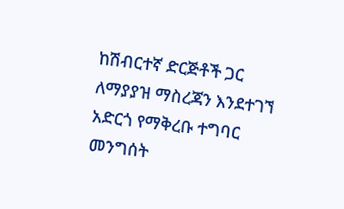ከሽብርተኛ ድርጅቶች ጋር ለማያያዝ ማስረጃን እንደተገኘ አድርጎ የማቅረቡ ተግባር መንግሰት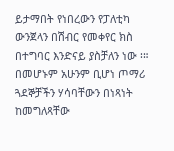ይታማበት የነበረውን የፓለቲካ ውንጀላን በሽብር የመቀየር ክስ በተግባር እንድናይ ያስቻለን ነው ፡።
በመሆኑም አሁንም ቢሆነ ጦማሪ ጓደኞቻችን ሃሳባቸውን በነጻነት ከመግለጻቸው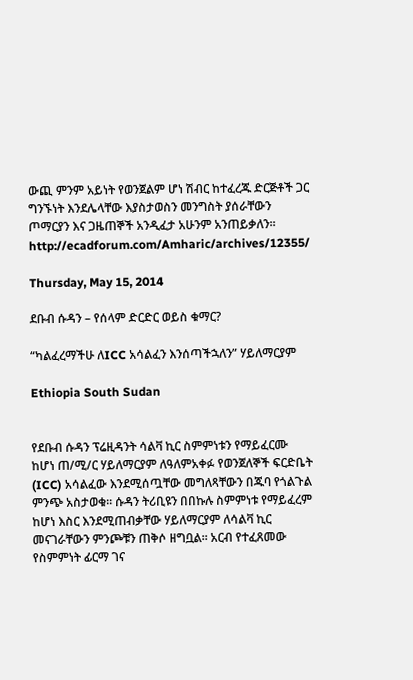ውጪ ምንም አይነት የወንጀልም ሆነ ሽብር ከተፈረጁ ድርጅቶች ጋር ግንኙነት እንደሌላቸው እያስታወስን መንግስት ያሰራቸውን ጦማርያን እና ጋዜጠኞች አንዲፈታ አሁንም አንጠይቃለን፡፡
http://ecadforum.com/Amharic/archives/12355/

Thursday, May 15, 2014

ደቡብ ሱዳን – የሰላም ድርድር ወይስ ቁማር?

“ካልፈረማችሁ ለICC አሳልፈን እንሰጣችኋለን” ሃይለማርያም

Ethiopia South Sudan


የደቡብ ሱዳን ፕሬዚዳንት ሳልቫ ኪር ስምምነቱን የማይፈርሙ ከሆነ ጠ/ሚ/ር ሃይለማርያም ለዓለምአቀፉ የወንጀለኞች ፍርድቤት (ICC) አሳልፈው እንደሚሰጧቸው መግለጻቸውን በጁባ የጎልጉል ምንጭ አስታወቁ፡፡ ሱዳን ትሪቢዩን በበኩሉ ስምምነቱ የማይፈረም ከሆነ እስር እንደሚጠብቃቸው ሃይለማርያም ለሳልቫ ኪር መናገራቸውን ምንጮቹን ጠቅሶ ዘግቧል፡፡ አርብ የተፈጸመው የስምምነት ፊርማ ገና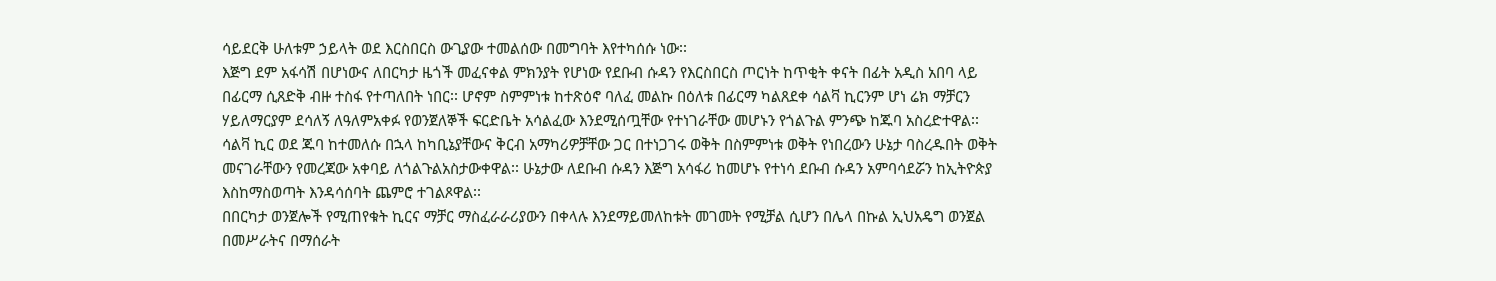ሳይደርቅ ሁለቱም ኃይላት ወደ እርስበርስ ውጊያው ተመልሰው በመግባት እየተካሰሱ ነው፡፡
እጅግ ደም አፋሳሽ በሆነውና ለበርካታ ዜጎች መፈናቀል ምክንያት የሆነው የደቡብ ሱዳን የእርስበርስ ጦርነት ከጥቂት ቀናት በፊት አዲስ አበባ ላይ በፊርማ ሲጸድቅ ብዙ ተስፋ የተጣለበት ነበር፡፡ ሆኖም ስምምነቱ ከተጽዕኖ ባለፈ መልኩ በዕለቱ በፊርማ ካልጸደቀ ሳልቫ ኪርንም ሆነ ሬክ ማቻርን ሃይለማርያም ደሳለኝ ለዓለምአቀፉ የወንጀለኞች ፍርድቤት አሳልፈው እንደሚሰጧቸው የተነገራቸው መሆኑን የጎልጉል ምንጭ ከጁባ አስረድተዋል፡፡ ሳልቫ ኪር ወደ ጁባ ከተመለሱ በኋላ ከካቢኔያቸውና ቅርብ አማካሪዎቻቸው ጋር በተነጋገሩ ወቅት በስምምነቱ ወቅት የነበረውን ሁኔታ ባስረዱበት ወቅት መናገራቸውን የመረጃው አቀባይ ለጎልጉልአስታውቀዋል፡፡ ሁኔታው ለደቡብ ሱዳን እጅግ አሳፋሪ ከመሆኑ የተነሳ ደቡብ ሱዳን አምባሳደሯን ከኢትዮጵያ እስከማስወጣት እንዳሳሰባት ጨምሮ ተገልጾዋል፡፡
በበርካታ ወንጀሎች የሚጠየቁት ኪርና ማቻር ማስፈራራሪያውን በቀላሉ እንደማይመለከቱት መገመት የሚቻል ሲሆን በሌላ በኩል ኢህአዴግ ወንጀል በመሥራትና በማሰራት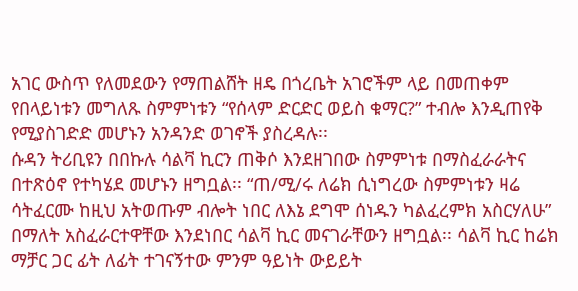አገር ውስጥ የለመደውን የማጠልሸት ዘዴ በጎረቤት አገሮችም ላይ በመጠቀም የበላይነቱን መግለጹ ስምምነቱን “የሰላም ድርድር ወይስ ቁማር?” ተብሎ እንዲጠየቅ የሚያስገድድ መሆኑን አንዳንድ ወገኖች ያስረዳሉ፡፡
ሱዳን ትሪቢዩን በበኩሉ ሳልቫ ኪርን ጠቅሶ እንደዘገበው ስምምነቱ በማስፈራራትና በተጽዕኖ የተካሄደ መሆኑን ዘግቧል፡፡ “ጠ/ሚ/ሩ ለሬክ ሲነግረው ስምምነቱን ዛሬ ሳትፈርሙ ከዚህ አትወጡም ብሎት ነበር ለእኔ ደግሞ ሰነዱን ካልፈረምክ አስርሃለሁ” በማለት አስፈራርተዋቸው እንደነበር ሳልቫ ኪር መናገራቸውን ዘግቧል፡፡ ሳልቫ ኪር ከሬክ ማቻር ጋር ፊት ለፊት ተገናኝተው ምንም ዓይነት ውይይት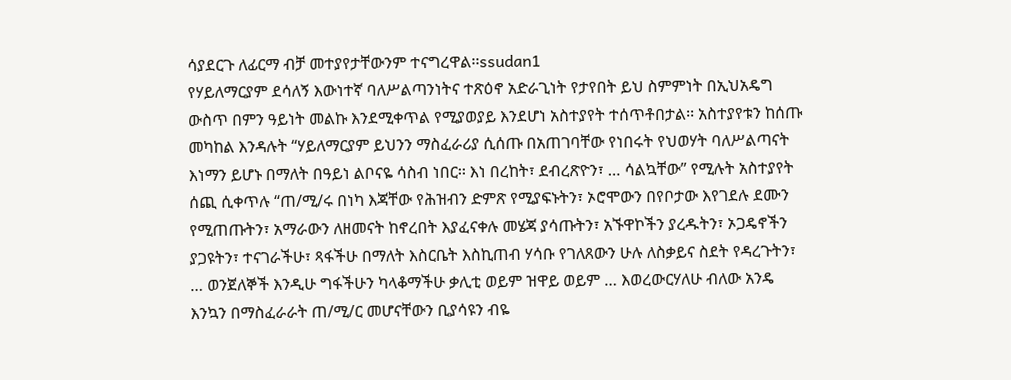ሳያደርጉ ለፊርማ ብቻ መተያየታቸውንም ተናግረዋል፡፡ssudan1
የሃይለማርያም ደሳለኝ እውነተኛ ባለሥልጣንነትና ተጽዕኖ አድራጊነት የታየበት ይህ ስምምነት በኢህአዴግ ውስጥ በምን ዓይነት መልኩ እንደሚቀጥል የሚያወያይ እንደሆነ አስተያየት ተሰጥቶበታል፡፡ አስተያየቱን ከሰጡ መካከል እንዳሉት “ሃይለማርያም ይህንን ማስፈራሪያ ሲሰጡ በአጠገባቸው የነበሩት የህወሃት ባለሥልጣናት እነማን ይሆኑ በማለት በዓይነ ልቦናዬ ሳስብ ነበር፡፡ እነ በረከት፣ ደብረጽዮን፣ … ሳልኳቸው” የሚሉት አስተያየት ሰጪ ሲቀጥሉ “ጠ/ሚ/ሩ በነካ እጃቸው የሕዝብን ድምጽ የሚያፍኑትን፣ ኦሮሞውን በየቦታው እየገደሉ ደሙን የሚጠጡትን፣ አማራውን ለዘመናት ከኖረበት እያፈናቀሉ መሄጃ ያሳጡትን፣ አኙዋኮችን ያረዱትን፣ ኦጋዴኖችን ያጋዩትን፣ ተናገራችሁ፣ ጻፋችሁ በማለት እስርቤት እስኪጠብ ሃሳቡ የገለጸውን ሁሉ ለስቃይና ስደት የዳረጉትን፣ … ወንጀለኞች እንዲሁ ግፋችሁን ካላቆማችሁ ቃሊቲ ወይም ዝዋይ ወይም … እወረውርሃለሁ ብለው አንዴ እንኳን በማስፈራራት ጠ/ሚ/ር መሆናቸውን ቢያሳዩን ብዬ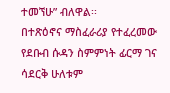ተመኘሁ” ብለዋል፡፡
በተጽዕኖና ማስፈራሪያ የተፈረመው የደቡብ ሱዳን ስምምነት ፊርማ ገና ሳደርቅ ሁለቱም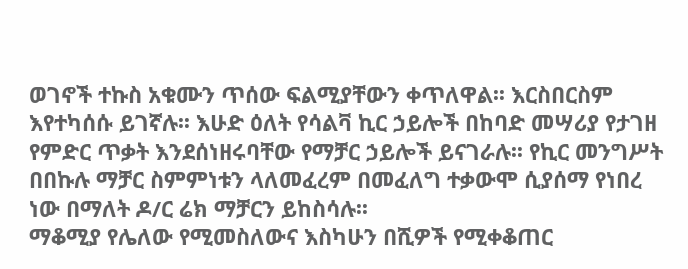ወገኖች ተኩስ አቁሙን ጥሰው ፍልሚያቸውን ቀጥለዋል፡፡ እርስበርስም እየተካሰሱ ይገኛሉ፡፡ እሁድ ዕለት የሳልቫ ኪር ኃይሎች በከባድ መሣሪያ የታገዘ የምድር ጥቃት እንደሰነዘሩባቸው የማቻር ኃይሎች ይናገራሉ፡፡ የኪር መንግሥት በበኩሉ ማቻር ስምምነቱን ላለመፈረም በመፈለግ ተቃውሞ ሲያሰማ የነበረ ነው በማለት ዶ/ር ሬክ ማቻርን ይከስሳሉ፡፡
ማቆሚያ የሌለው የሚመስለውና እስካሁን በሺዎች የሚቀቆጠር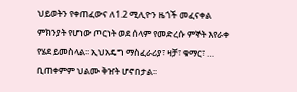ህይወትን የቀጠፈውና ለ1.2 ሚሊዮን ዜጎች መፈናቀል ምክንያት የሆነው ጦርነት ወደ ሰላም የመድረሱ ምኞት እየራቀ የሄደ ይመስላል፡፡ ኢህአዴግ ማስፈራሪያ፣ ዛቻ፣ ቁማር፣ … ቢጠቀምም ህልሙ ቅዠት ሆኖበታል፡፡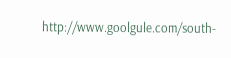http://www.goolgule.com/south-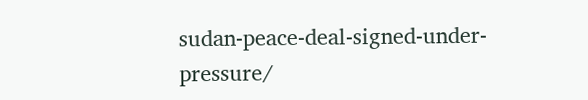sudan-peace-deal-signed-under-pressure/